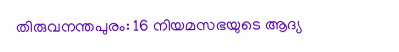തിരുവനന്തപുരം: 16 നിയമസഭയുടെ ആദ്യ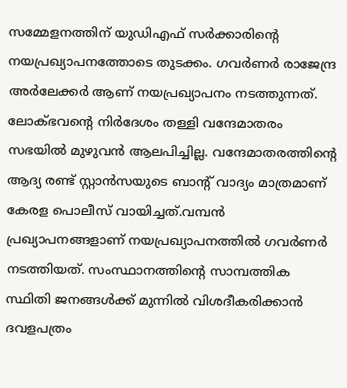സമ്മേളനത്തിന് യുഡിഎഫ് സർക്കാരിന്റെ നയപ്രഖ്യാപനത്തോടെ തുടക്കം. ഗവർണർ രാജേന്ദ്ര അർലേക്കർ ആണ് നയപ്രഖ്യാപനം നടത്തുന്നത്. ലോക്ഭവൻ്റെ നിർദേശം തള്ളി വന്ദേമാതരം സഭയിൽ മുഴുവൻ ആലപിച്ചില്ല. വന്ദേമാതരത്തിന്റെ ആദ്യ രണ്ട് സ്റ്റാൻസയുടെ ബാന്റ് വാദ്യം മാത്രമാണ് കേരള പൊലീസ് വായിച്ചത്.വമ്പൻ പ്രഖ്യാപനങ്ങളാണ് നയപ്രഖ്യാപനത്തിൽ ഗവർണർ നടത്തിയത്. സംസ്ഥാനത്തിൻ്റെ സാമ്പത്തിക സ്ഥിതി ജനങ്ങൾക്ക് മുന്നിൽ വിശദീകരിക്കാൻ ദവളപത്രം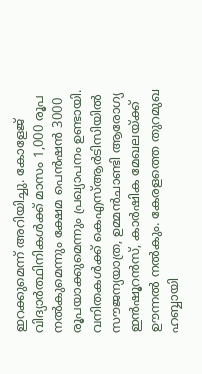ഇറക്കുമെന്ന് അറിയിച്ചു. കോളേജ് വിദ്യാർത്ഥിനികൾക്ക് മാസം 1,000 രൂപ നൽകുമെന്നും ക്ഷേമ പെൻഷൻ 3000 രൂപയാക്കുമെന്നും പ്രഖ്യാപനം ഉണ്ടായി. വനിതകൾക്ക് കെഎസ്ആർടിസിയിൽ സൗജന്യയാത്ര, ഉമ്മൻചാണ്ടി ആരോഗ്യ ഇൻഷൂറൻസ്, കാർഷിക മേഖലയ്ക്ക് ഊന്നൽ നൽകും. കേരളത്തെ തുറമുഖ ഹബ്ബായി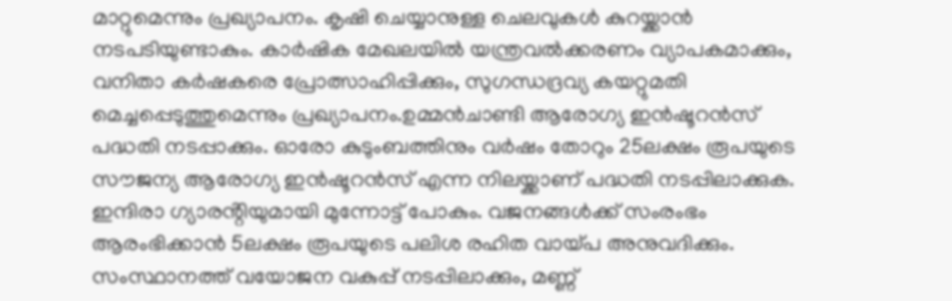മാറ്റുമെന്നും പ്രഖ്യാപനം. കൃഷി ചെയ്യാനുള്ള ചെലവുകൾ കുറയ്ക്കാൻ നടപടിയുണ്ടാകും. കാർഷിക മേഖലയിൽ യന്ത്രവൽക്കരണം വ്യാപകമാക്കും, വനിതാ കർഷകരെ പ്രോത്സാഹിപ്പിക്കും, സുഗന്ധദ്രവ്യ കയറ്റുമതി മെച്ചപ്പെടുത്തുമെന്നും പ്രഖ്യാപനം.ഉമ്മൻചാണ്ടി ആരോഗ്യ ഇൻഷൂറൻസ് പദ്ധതി നടപ്പാക്കും. ഓരോ കുടുംബത്തിനും വർഷം തോറും 25ലക്ഷം രൂപയുടെ സൗജന്യ ആരോഗ്യ ഇൻഷൂറൻസ് എന്ന നിലയ്ക്കാണ് പദ്ധതി നടപ്പിലാക്കുക. ഇന്ദിരാ ഗ്യാരൻ്റിയുമായി മുന്നോട്ട് പോകും. വജനങ്ങൾക്ക് സംരംഭം ആരംഭിക്കാൻ 5ലക്ഷം രൂപയുടെ പലിശ രഹിത വായ്പ അനുവദിക്കും. സംസ്ഥാനത്ത് വയോജന വകുപ്പ് നടപ്പിലാക്കും, മണ്ണ്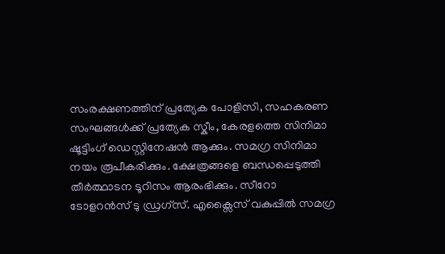സംരക്ഷണത്തിന് പ്രത്യേക പോളിസി, സഹകരണ സംഘങ്ങൾക്ക് പ്രത്യേക സ്കീം, കേരളത്തെ സിനിമാ ഷൂട്ടിംഗ് ഡെസ്റ്റിനേഷൻ ആക്കും. സമഗ്ര സിനിമാ നയം രൂപീകരിക്കും. ക്ഷേത്രങ്ങളെ ബന്ധപ്പെടുത്തി തീർത്ഥാടന ടൂറിസം ആരംഭിക്കും. സീറോ ടോളറൻസ് ടു ഡ്രഗ്സ്. എക്സൈസ് വകുപ്പിൽ സമഗ്ര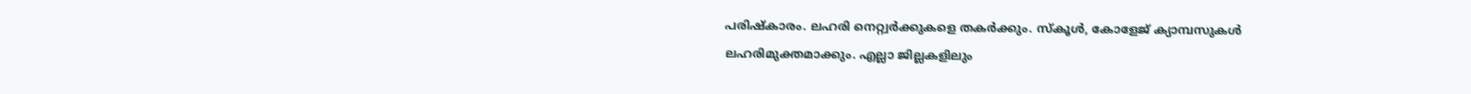പരിഷ്കാരം. ലഹരി നെറ്റ്വർക്കുകളെ തകർക്കും. സ്കൂൾ, കോളേജ് ക്യാമ്പസുകൾ ലഹരിമുക്തമാക്കും. എല്ലാ ജില്ലകളിലും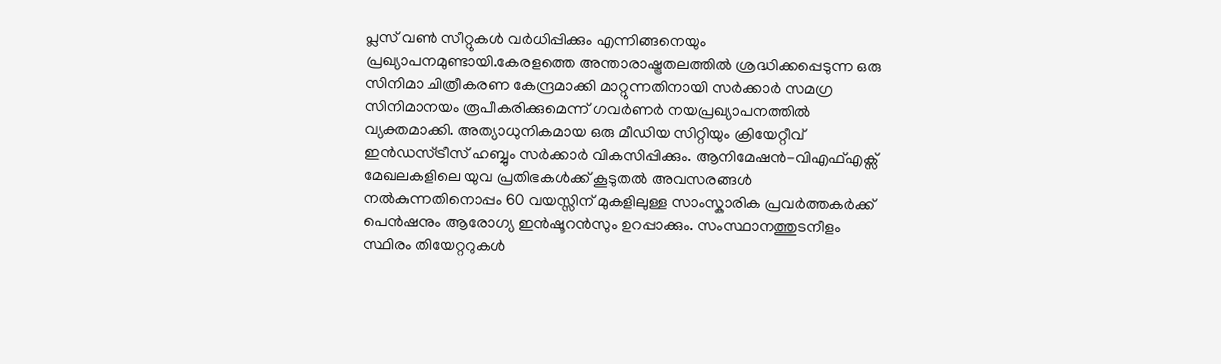പ്ലസ് വൺ സീറ്റുകൾ വർധിപ്പിക്കും എന്നിങ്ങനെയും പ്രഖ്യാപനമുണ്ടായി.കേരളത്തെ അന്താരാഷ്ട്രതലത്തിൽ ശ്രദ്ധിക്കപ്പെടുന്ന ഒരു സിനിമാ ചിത്രീകരണ കേന്ദ്രമാക്കി മാറ്റുന്നതിനായി സർക്കാർ സമഗ്ര സിനിമാനയം രൂപീകരിക്കുമെന്ന് ഗവർണർ നയപ്രഖ്യാപനത്തിൽ വ്യക്തമാക്കി. അത്യാധുനികമായ ഒരു മീഡിയ സിറ്റിയും ക്രിയേറ്റീവ് ഇൻഡസ്ട്രീസ് ഹബ്ബും സർക്കാർ വികസിപ്പിക്കും. ആനിമേഷൻ-വിഎഫ്എക്സ് മേഖലകളിലെ യുവ പ്രതിഭകൾക്ക് കൂടുതൽ അവസരങ്ങൾ നൽകുന്നതിനൊപ്പം 60 വയസ്സിന് മുകളിലുള്ള സാംസ്കാരിക പ്രവർത്തകർക്ക് പെൻഷനും ആരോഗ്യ ഇൻഷൂറൻസും ഉറപ്പാക്കും. സംസ്ഥാനത്തുടനീളം സ്ഥിരം തിയേറ്ററുകൾ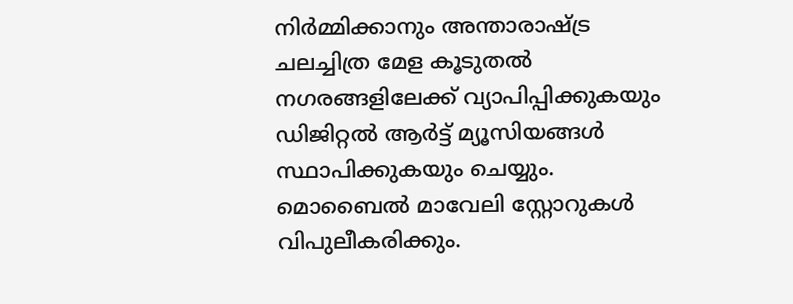നിർമ്മിക്കാനും അന്താരാഷ്ട്ര ചലച്ചിത്ര മേള കൂടുതൽ നഗരങ്ങളിലേക്ക് വ്യാപിപ്പിക്കുകയും ഡിജിറ്റൽ ആർട്ട് മ്യൂസിയങ്ങൾ സ്ഥാപിക്കുകയും ചെയ്യും.
മൊബൈൽ മാവേലി സ്റ്റോറുകൾ വിപുലീകരിക്കും.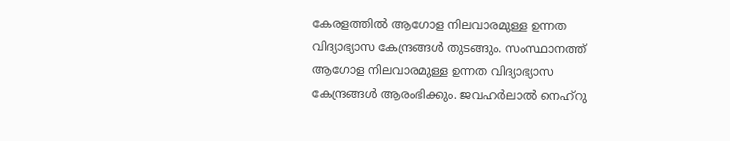കേരളത്തിൽ ആഗോള നിലവാരമുള്ള ഉന്നത വിദ്യാഭ്യാസ കേന്ദ്രങ്ങൾ തുടങ്ങും. സംസ്ഥാനത്ത് ആഗോള നിലവാരമുള്ള ഉന്നത വിദ്യാഭ്യാസ കേന്ദ്രങ്ങൾ ആരംഭിക്കും. ജവഹർലാൽ നെഹ്റു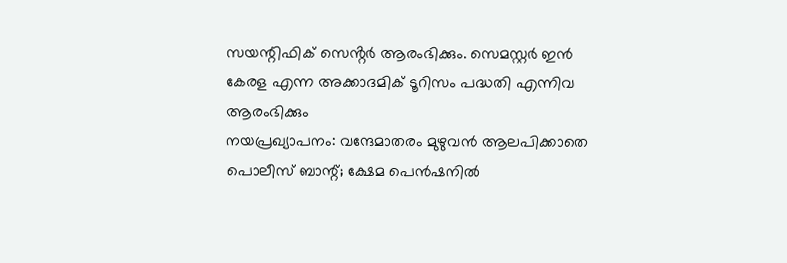സയന്റിഫിക് സെൻ്റർ ആരംഭിക്കും. സെമസ്റ്റർ ഇൻ കേരള എന്ന അക്കാദമിക് ടൂറിസം പദ്ധതി എന്നിവ ആരംഭിക്കും
നയപ്രഖ്യാപനം: വന്ദേമാതരം മുഴുവൻ ആലപിക്കാതെ പൊലീസ് ബാന്റ്; ക്ഷേമ പെൻഷനിൽ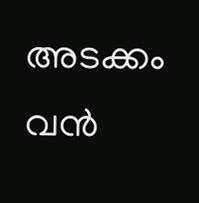അടക്കം വൻ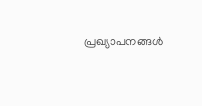പ്രഖ്യാപനങ്ങൾ